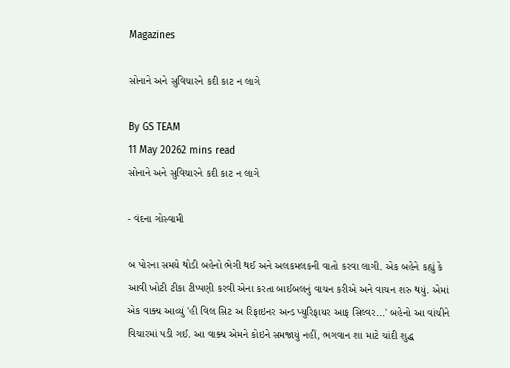Magazines

સોનાને અને સુવિચારને કદી કાટ ન લાગે

By GS TEAM
11 May 20262 mins read
સોનાને અને સુવિચારને કદી કાટ ન લાગે

- વંદના ગોસ્વામી

બ પોરના સમયે થોડી બહેનો ભેગી થઈ અને અલકમલકની વાતો કરવા લાગી. એક બહેને કહ્યું કે આવી ખોટી ટીકા ટીપ્પણી કરવી એના કરતા બાઈબલનું વાચન કરીએ અને વાચન શરુ થયું. એમાં એક વાક્ય આવ્યું 'હી વિલ સિટ અ રિફાઇનર અન્ડ પ્યુરિફાયર આફ સિલ્વર...' બહેનો આ વાંચીને વિચારમાં પડી ગઈ. આ વાક્ય એમને કોઇને સમજાયું નહીં, ભગવાન શા માટે ચાંદી શુદ્ધ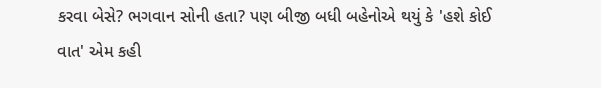કરવા બેસે? ભગવાન સોની હતા? પણ બીજી બધી બહેનોએ થયું કે 'હશે કોઈ વાત' એમ કહી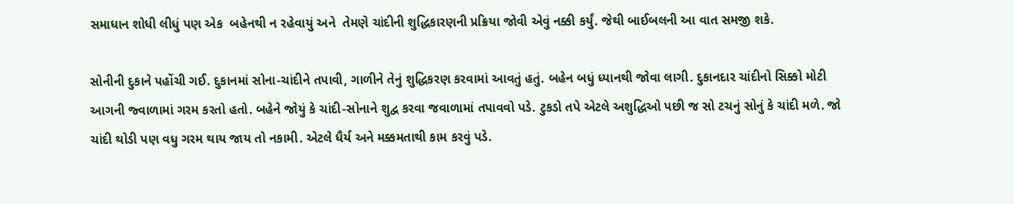સમાધાન શોધી લીધું પણ એક  બહેનથી ન રહેવાયું અને  તેમણે ચાંદીની શુદ્ધિકારણની પ્રક્રિયા જોવી એવું નક્કી કર્યું. જેથી બાઈબલની આ વાત સમજી શકે.

સોનીની દુકાને પહોંચી ગઈ. દુકાનમાં સોના-ચાંદીને તપાવી, ગાળીને તેનું શુદ્ધિકરણ કરવામાં આવતું હતું. બહેન બધું ધ્યાનથી જોવા લાગી. દુકાનદાર ચાંદીનો સિક્કો મોટી આગની જ્વાળામાં ગરમ કરતો હતો. બહેને જોયું કે ચાંદી-સોનાને શુદ્વ કરવા જવાળામાં તપાવવો પડે. ટુકડો તપે એટલે અશુદ્ધિઓ પછી જ સો ટચનું સોનું કે ચાંદી મળે. જો ચાંદી થોડી પણ વધુ ગરમ થાય જાય તો નકામી. એટલે ધૈર્ય અને મક્કમતાથી કામ કરવું પડે.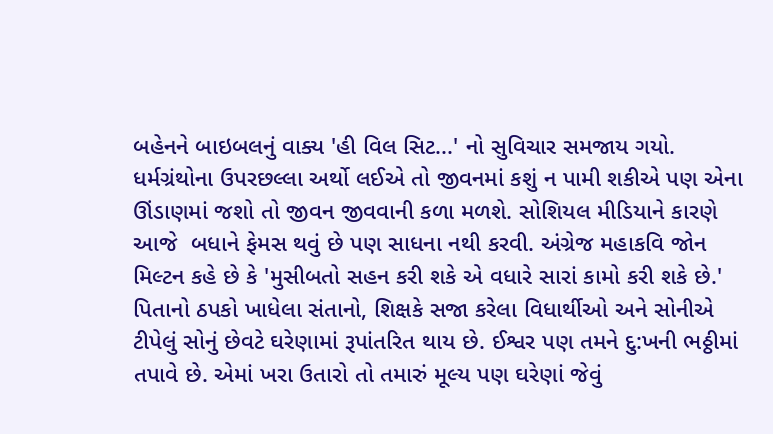બહેનને બાઇબલનું વાક્ય 'હી વિલ સિટ...' નો સુવિચાર સમજાય ગયો. ધર્મગ્રંથોના ઉપરછલ્લા અર્થો લઈએ તો જીવનમાં કશું ન પામી શકીએ પણ એના ઊંડાણમાં જશો તો જીવન જીવવાની કળા મળશે. સોશિયલ મીડિયાને કારણે આજે  બધાને ફેમસ થવું છે પણ સાધના નથી કરવી. અંગ્રેજ મહાકવિ જોન મિલ્ટન કહે છે કે 'મુસીબતો સહન કરી શકે એ વધારે સારાં કામો કરી શકે છે.' પિતાનો ઠપકો ખાધેલા સંતાનો, શિક્ષકે સજા કરેલા વિધાર્થીઓ અને સોનીએ ટીપેલું સોનું છેવટે ઘરેણામાં રૂપાંતરિત થાય છે. ઈશ્વર પણ તમને દુ:ખની ભઠ્ઠીમાં તપાવે છે. એમાં ખરા ઉતારો તો તમારું મૂલ્ય પણ ઘરેણાં જેવું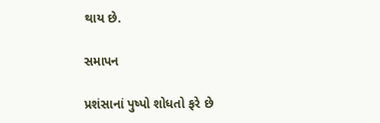થાય છે.

સમાપન

પ્રશંસાનાં પુષ્પો શોધતો ફરે છે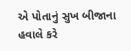એ પોતાનું સુખ બીજાના હવાલે કરે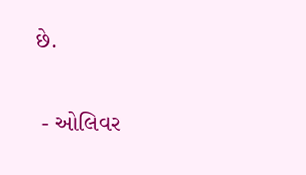છે.

 - ઓલિવર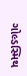ગોલ્ડસ્મિથ